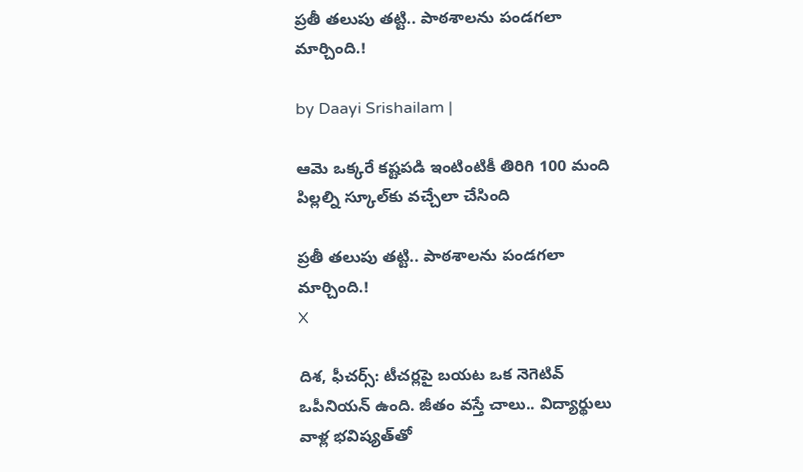ప్రతీ తలుపు తట్టి.. పాఠశాలను పండగలా మార్చింది.!

by Daayi Srishailam |

ఆమె ఒక్కరే కష్టపడి ఇంటింటికీ తిరిగి 100 మంది పిల్లల్ని స్కూల్‌కు వచ్చేలా చేసింది

ప్రతీ తలుపు తట్టి.. పాఠశాలను పండగలా మార్చింది.!
X

దిశ, ఫీచర్స్: టీచర్లపై బయట ఒక నెగెటివ్ ఒపీనియన్ ఉంది. జీతం వస్తే చాలు.. విద్యార్థులు వాళ్ల భవిష్యత్‌తో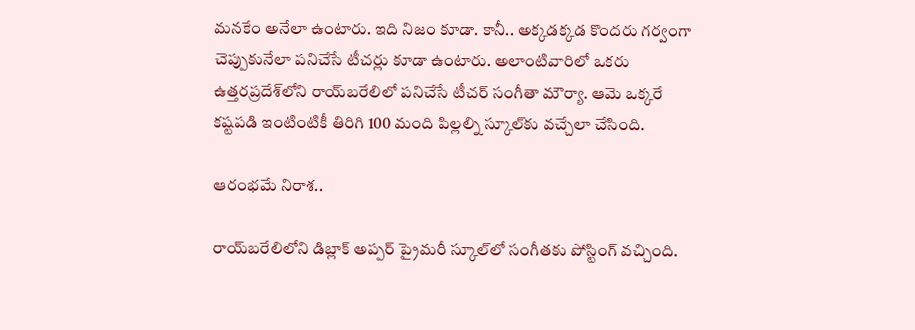మనకేం అనేలా ఉంటారు. ఇది నిజం కూడా. కానీ.. అక్కడక్కడ కొందరు గర్వంగా చెప్పుకునేలా పనిచేసే టీచర్లు కూడా ఉంటారు. అలాంటివారిలో ఒకరు ఉత్తరప్రదేశ్‌లోని రాయ్‌బరేలిలో పనిచేసే టీచర్ సంగీతా మౌర్యా. ఆమె ఒక్కరే కష్టపడి ఇంటింటికీ తిరిగి 100 మంది పిల్లల్ని స్కూల్‌కు వచ్చేలా చేసింది.

ఆరంభమే నిరాశ..

రాయ్‌బరేలిలోని డిబ్లాక్ అప్పర్ ప్రైమరీ స్కూల్‌లో సంగీతకు పోస్టింగ్ వచ్చింది.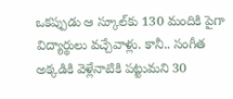ఒకప్పుడు ఆ స్కూల్‌కు 130 మందికి పైగా విద్యార్థులు వచ్చేవాళ్లు. కానీ.. సంగీత అక్కడికి వెళ్లేనాటికి పట్టుమని 30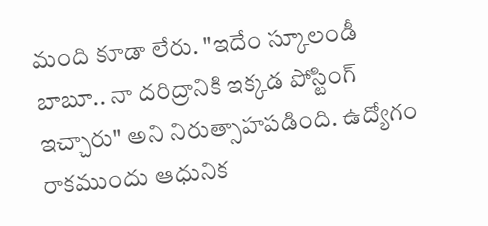మంది కూడా లేరు. "ఇదేం స్కూలండీ బాబూ.. నా దరిద్రానికి ఇక్కడ పోస్టింగ్ ఇచ్చారు" అని నిరుత్సాహపడింది. ఉద్యోగం రాకముందు ఆధునిక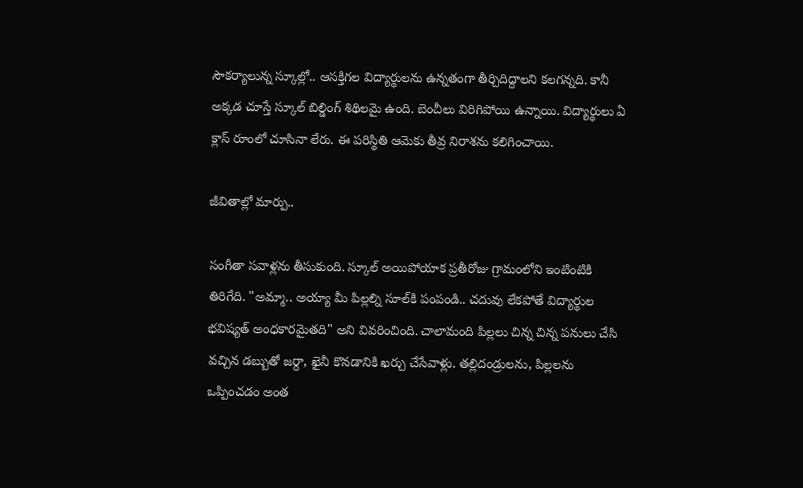సౌకర్యాలున్న స్కూల్లో.. ఆసక్తిగల విద్యార్థులను ఉన్నతంగా తీర్చిదిద్దాలని కలగన్నది. కానీ అక్కడ చూస్తే స్కూల్ బిల్డింగ్ శిథిలమై ఉంది. బెంచీలు విరిగిపోయి ఉన్నాయి. విద్యార్థులు ఏ క్లాస్ రూంలో చూసినా లేరు. ఈ పరిస్థితి ఆమెకు తీవ్ర నిరాశను కలిగించాయి.

జీవితాల్లో మార్పు..

సంగీతా సవాళ్లను తీసుకుంది. స్కూల్ అయిపోయాక ప్రతీరోజు గ్రామంలోని ఇంటింటికి తిరిగేది. "అమ్మా.. అయ్యా మీ పిల్లల్ని సూల్‌కి పంపండి.. చదువు లేకపోతే విద్యార్థుల భవిష్యత్ అంధకారమైతది" అని వివరించింది. చాలామంది పిల్లలు చిన్న చిన్న పనులు చేసి వచ్చిన డబ్బుతో జర్దా, ఖైనీ కొనడానికి ఖర్చు చేసేవాళ్లు. తల్లిదండ్రులను, పిల్లలను ఒప్పించడం అంత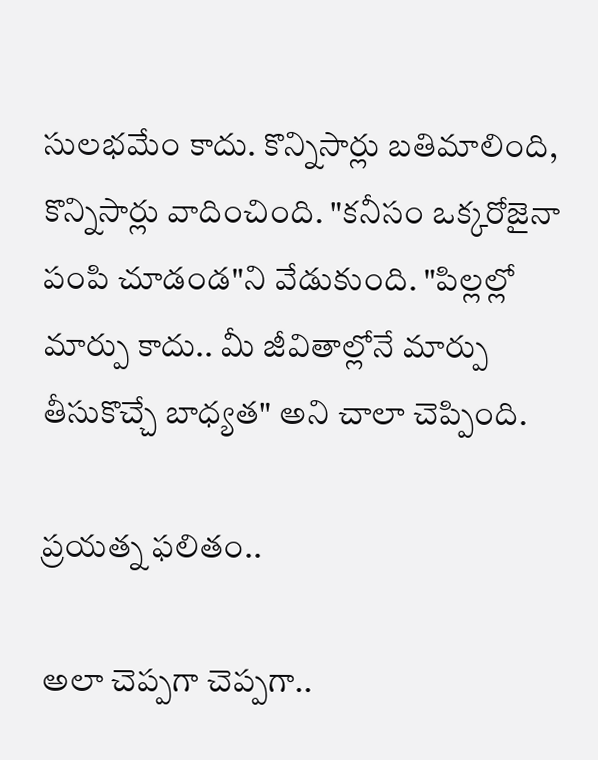సులభమేం కాదు. కొన్నిసార్లు బతిమాలింది, కొన్నిసార్లు వాదించింది. "కనీసం ఒక్కరోజైనా పంపి చూడండ"ని వేడుకుంది. "పిల్లల్లో మార్పు కాదు.. మీ జీవితాల్లోనే మార్పు తీసుకొచ్చే బాధ్యత" అని చాలా చెప్పింది.

ప్రయత్న ఫలితం..

అలా చెప్పగా చెప్పగా..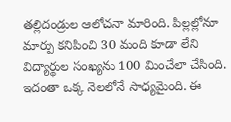తల్లిదండ్రుల ఆలోచనా మారింది. పిల్లల్లోనూ మార్పు కనిపించి 30 మంది కూడా లేని విద్యార్థుల సంఖ్యను 100 మించేలా చేసింది. ఇదంతా ఒక్క నెలలోనే సాధ్యమైంది. ఈ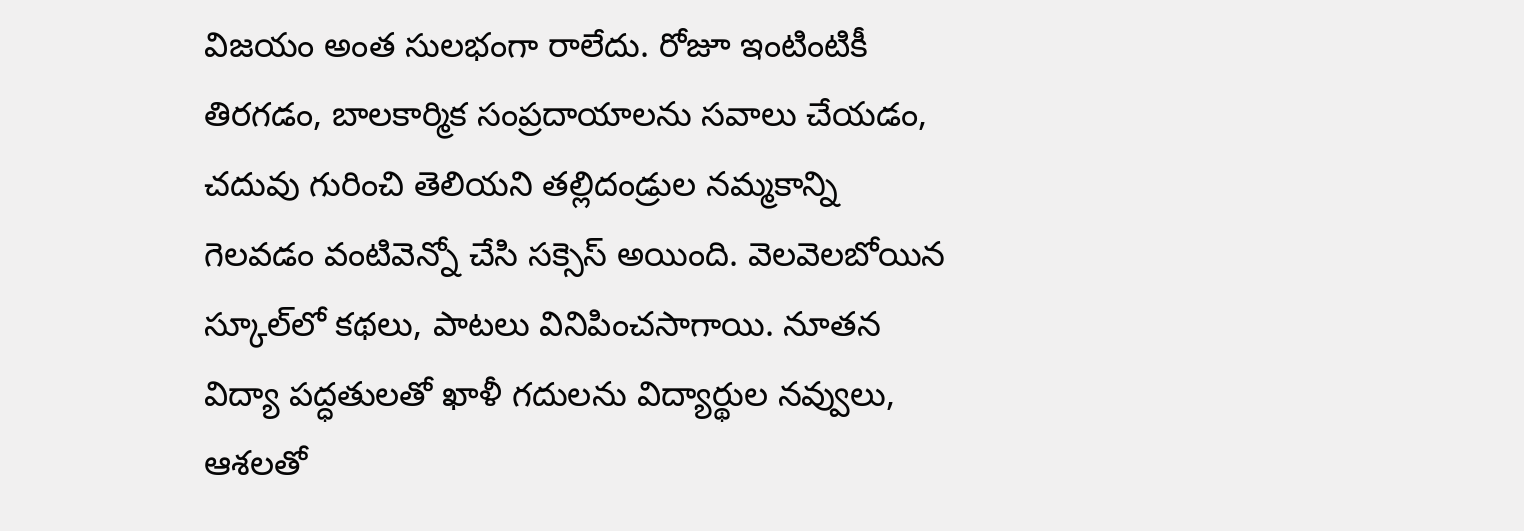విజయం అంత సులభంగా రాలేదు. రోజూ ఇంటింటికీ తిరగడం, బాలకార్మిక సంప్రదాయాలను సవాలు చేయడం, చదువు గురించి తెలియని తల్లిదండ్రుల నమ్మకాన్ని గెలవడం వంటివెన్నో చేసి సక్సెస్ అయింది. వెలవెలబోయిన స్కూల్‌లో కథలు, పాటలు వినిపించసాగాయి. నూతన విద్యా పద్ధతులతో ఖాళీ గదులను విద్యార్థుల నవ్వులు, ఆశలతో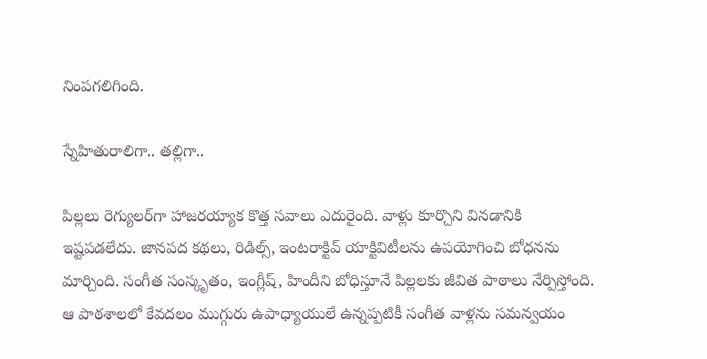నింపగలిగింది.

స్నేహితురాలిగా.. తల్లిగా..

పిల్లలు రెగ్యులర్‌గా హాజరయ్యాక కొత్త సవాలు ఎదురైంది. వాళ్లు కూర్చొని వినడానికి ఇష్టపడలేదు. జానపద కథలు, రిడిల్స్, ఇంటరాక్టివ్ యాక్టివిటీలను ఉపయోగించి బోధనను మార్చింది. సంగీత సంస్కృతం, ఇంగ్లీష్, హిందీని బోధిస్తూనే పిల్లలకు జీవిత పాఠాలు నేర్పిస్తోంది. ఆ పాఠశాలలో కేవదలం ముగ్గురు ఉపాధ్యాయులే ఉన్నప్పటికీ సంగీత వాళ్లను సమన్వయం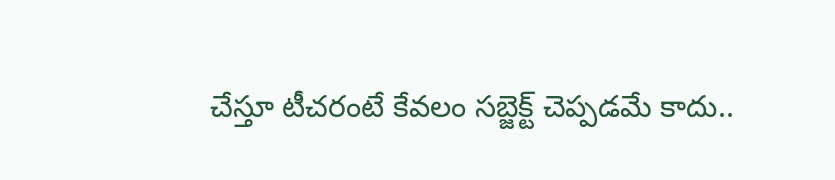చేస్తూ టీచరంటే కేవలం సబ్జెక్ట్ చెప్పడమే కాదు..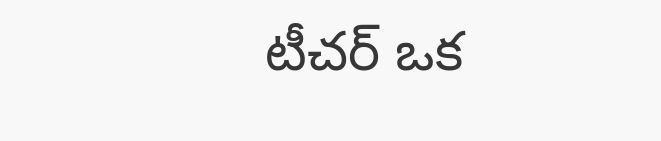టీచర్ ఒక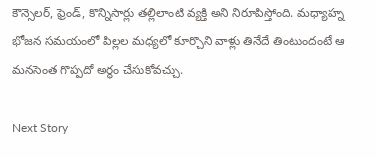కౌన్సెలర్, ఫ్రెండ్, కొన్నిసార్లు తల్లిలాంటి వ్యక్తి అని నిరూపిస్తోంది. మధ్యాహ్న భోజన సమయంలో పిల్లల మధ్యలో కూర్చొని వాళ్లు తినేదే తింటుందంటే ఆ మనసెంత గొప్పదో అర్థం చేసుకోవచ్చు.

Next Story